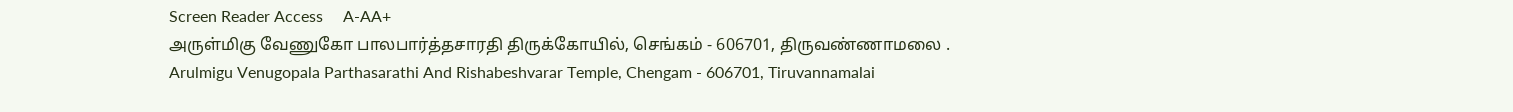Screen Reader Access     A-AA+
அருள்மிகு வேணுகோ பாலபார்த்தசாரதி திருக்கோயில், செங்கம் - 606701, திருவண்ணாமலை .
Arulmigu Venugopala Parthasarathi And Rishabeshvarar Temple, Chengam - 606701, Tiruvannamalai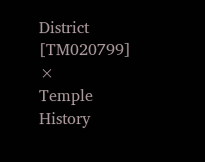District [TM020799]
×
Temple History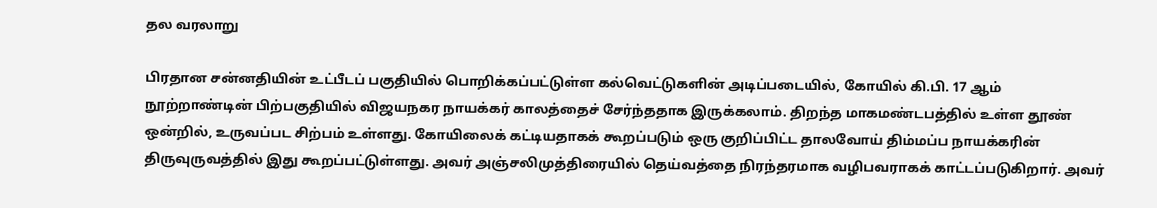தல வரலாறு

பிரதான சன்னதியின் உட்பீடப் பகுதியில் பொறிக்கப்பட்டுள்ள கல்வெட்டுகளின் அடிப்படையில், கோயில் கி.பி. 17 ஆம் நூற்றாண்டின் பிற்பகுதியில் விஜயநகர நாயக்கர் காலத்தைச் சேர்ந்ததாக இருக்கலாம். திறந்த மாகமண்டபத்தில் உள்ள தூண் ஒன்றில், உருவப்பட சிற்பம் உள்ளது. கோயிலைக் கட்டியதாகக் கூறப்படும் ஒரு குறிப்பிட்ட தாலவோய் திம்மப்ப நாயக்கரின் திருவுருவத்தில் இது கூறப்பட்டுள்ளது. அவர் அஞ்சலிமுத்திரையில் தெய்வத்தை நிரந்தரமாக வழிபவராகக் காட்டப்படுகிறார். அவர்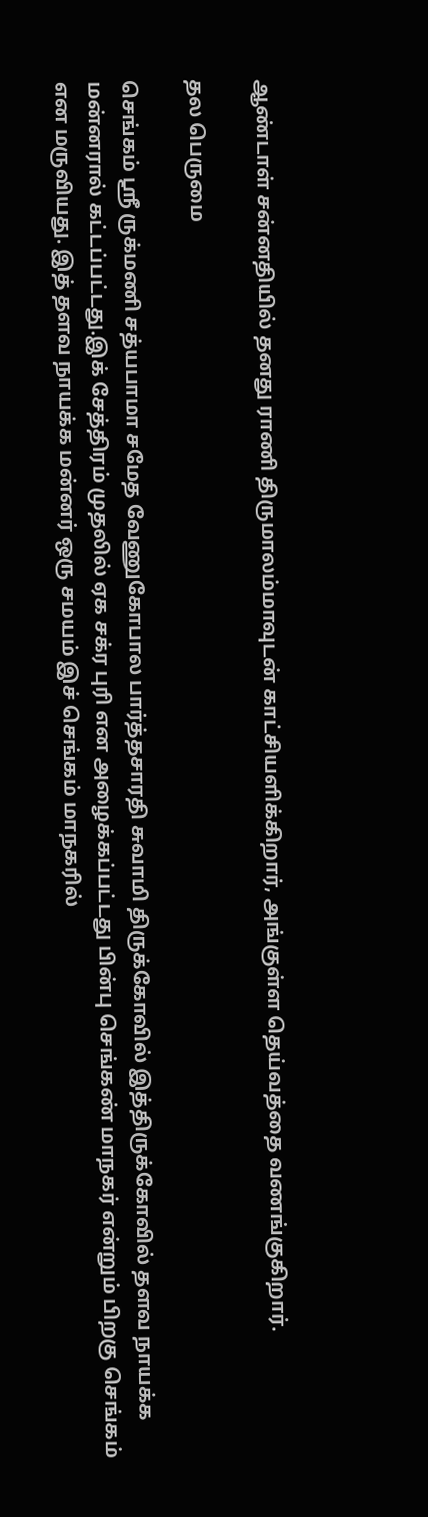ஆண்டாள் சன்னதியில் தனது ராணி திருமாலம்மாவுடன் காட்சியளிக்கிறார், அங்குள்ள தெய்வத்தை வணங்குகிறார்.

தல பெருமை

செங்கம் ஸ்ரீ ருக்மணி சத்யபாமா சமேத வேணுகோபால பார்த்தசாரதி சுவாமி திருக்கோவில் இத்திருக்கோவில் தளவ நாயக்க மன்னரால் கட்டப்பட்டது.இக் சேத்திரம் முதலில் ஏக சக்ர புரி என அழைக்கப்பட்டது பின்பு செங்கண் மாநகர் என்றும் பிறகு செங்கம் என மருவியது. இத் தளவ நாயக்க மன்னர் ஒரு சமயம் இச் செங்கம் மாநகரில்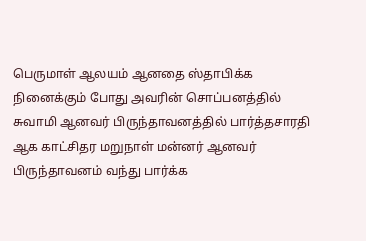பெருமாள் ஆலயம் ஆனதை ஸ்தாபிக்க நினைக்கும் போது அவரின் சொப்பனத்தில் சுவாமி ஆனவர் பிருந்தாவனத்தில் பார்த்தசாரதி ஆக காட்சிதர மறுநாள் மன்னர் ஆனவர் பிருந்தாவனம் வந்து பார்க்க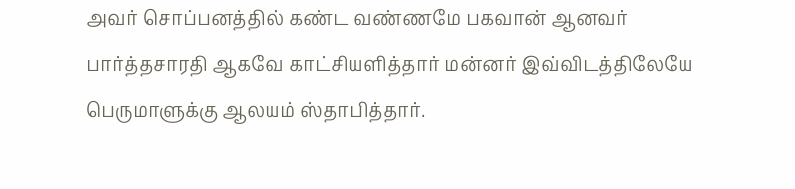அவர் சொப்பனத்தில் கண்ட வண்ணமே பகவான் ஆனவர் பார்த்தசாரதி ஆகவே காட்சியளித்தார் மன்னர் இவ்விடத்திலேயே பெருமாளுக்கு ஆலயம் ஸ்தாபித்தார்.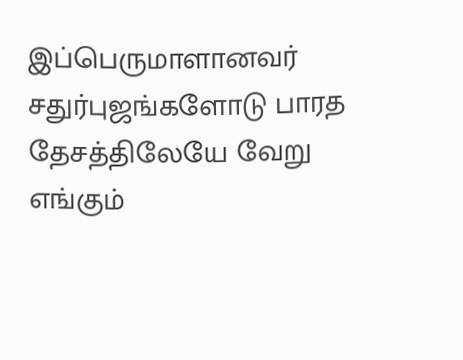இப்பெருமாளானவர் சதுர்புஜங்களோடு பாரத தேசத்திலேயே வேறு எங்கும்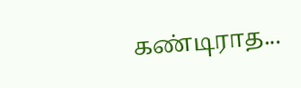கண்டிராத...